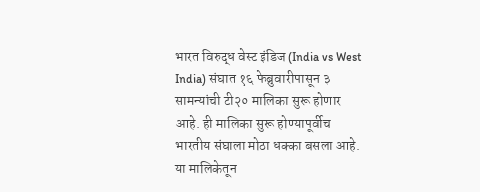भारत विरुद्ध वेस्ट इंडिज (India vs West India) संघात १६ फेब्रुवारीपासून ३ सामन्यांची टी२० मालिका सुरू होणार आहे. ही मालिका सुरू होण्यापूर्वीच भारतीय संघाला मोठा धक्का बसला आहे. या मालिकेतून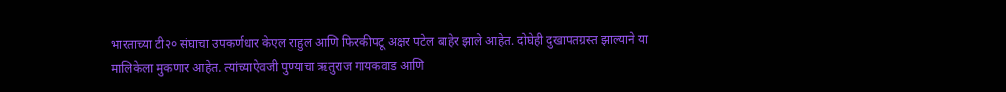भारताच्या टी२० संघाचा उपकर्णधार केएल राहुल आणि फिरकीपटू अक्षर पटेल बाहेर झाले आहेत. दोघेही दुखापतग्रस्त झाल्याने या मालिकेला मुकणार आहेत. त्यांच्याऐवजी पुण्याचा ऋतुराज गायकवाड आणि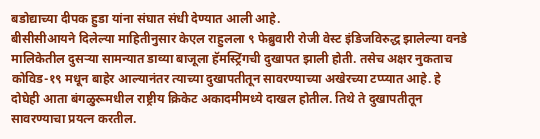बडोद्याच्या दीपक हुडा यांना संघात संधी देण्यात आली आहे.
बीसीसीआयने दिलेल्या माहितीनुसार केएल राहुलला ९ फेब्रुवारी रोजी वेस्ट इंडिजविरुद्ध झालेल्या वनडे मालिकेतील दुसऱ्या सामन्यात डाव्या बाजूला हॅमस्ट्रिंगची दुखापत झाली होती. तसेच अक्षर नुकताच कोविड-१९ मधून बाहेर आल्यानंतर त्याच्या दुखापतीतून सावरण्याच्या अखेरच्या टप्प्यात आहे. हे दोघेही आता बंगळुरूमधील राष्ट्रीय क्रिकेट अकादमीमध्ये दाखल होतील. तिथे ते दुखापतीतून सावरण्याचा प्रयत्न करतील.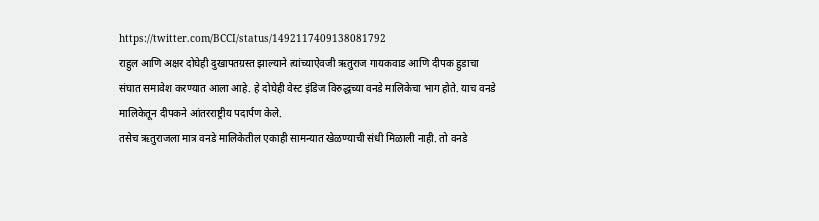https://twitter.com/BCCI/status/1492117409138081792
राहुल आणि अक्षर दोघेही दुखापतग्रस्त झाल्याने त्यांच्याऐवजी ऋतुराज गायकवाड आणि दीपक हुडाचा संघात समावेश करण्यात आला आहे. हे दोघेही वेस्ट इंडिज विरुद्धच्या वनडे मालिकेचा भाग होते. याच वनडे मालिकेतून दीपकने आंतरराष्ट्रीय पदार्पण केले.
तसेच ऋतुराजला मात्र वनडे मालिकेतील एकाही सामन्यात खेळण्याची संधी मिळाली नाही. तो वनडे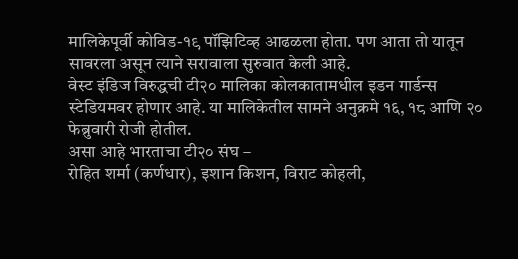मालिकेपूर्वी कोविड-१९ पॉझिटिव्ह आढळला होता. पण आता तो यातून सावरला असून त्याने सरावाला सुरुवात केली आहे.
वेस्ट इंडिज विरुद्धची टी२० मालिका कोलकातामधील इडन गार्डन्स स्टेडियमवर होणार आहे. या मालिकेतील सामने अनुक्रमे १६, १८ आणि २० फेब्रुवारी रोजी होतील.
असा आहे भारताचा टी२० संघ –
रोहित शर्मा (कर्णधार), इशान किशन, विराट कोहली,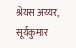श्रेयस अय्यर, सूर्यकुमार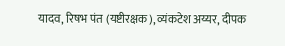यादव, रिषभ पंत (यष्टीरक्षक), व्यंकटेश अय्यर, दीपक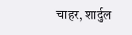चाहर, शार्दुल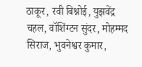ठाकूर, रवी बिश्नोई, युझवेंद्र चहल, वॉशिंग्टन सुंदर, मोहम्मद सिराज, भुवनेश्वर कुमार,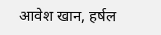आवेश खान, हर्षल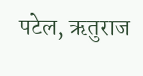पटेल, ऋतुराज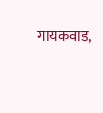गायकवाड,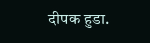दीपक हुडा.